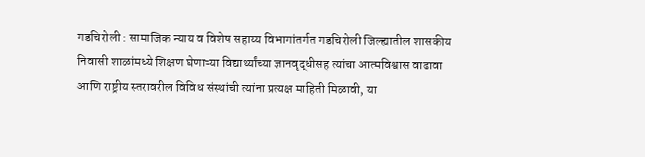गडचिरोली : सामाजिक न्याय व विशेष सहाय्य विभागांतर्गत गडचिरोली जिल्ह्यातील शासकीय निवासी शाळांमध्ये शिक्षण घेणाऱ्या विद्यार्थ्यांच्या ज्ञानवृद्धीसह त्यांचा आत्मविश्वास वाढावा आणि राष्ट्रीय स्तरावरील विविध संस्थांची त्यांना प्रत्यक्ष माहिती मिळावी, या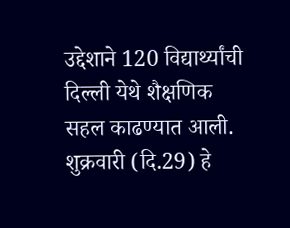उद्देशाने 120 विद्यार्थ्यांची दिल्ली येथे शैक्षणिक सहल काढण्यात आली. शुक्रवारी (दि.29) हे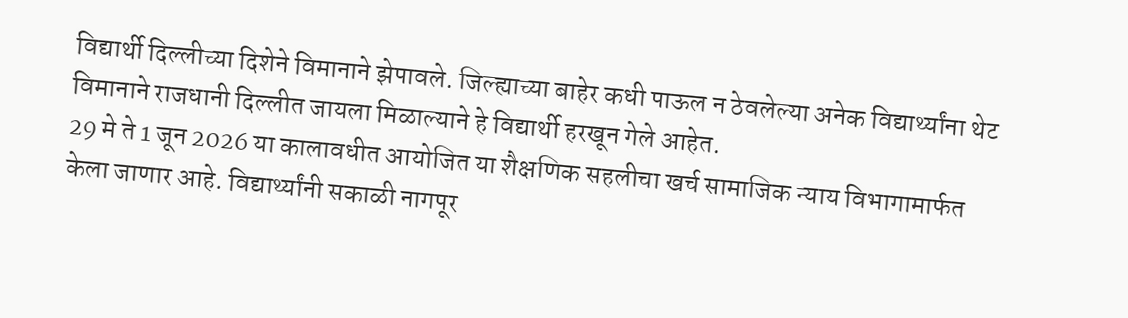विद्यार्थी दिल्लीच्या दिशेने विमानाने झेपावले. जिल्ह्याच्या बाहेर कधी पाऊल न ठेवलेल्या अनेक विद्यार्थ्यांना थेट विमानाने राजधानी दिल्लीत जायला मिळाल्याने हे विद्यार्थी हरखून गेले आहेत.
29 मे ते 1 जून 2026 या कालावधीत आयोजित या शैक्षणिक सहलीचा खर्च सामाजिक न्याय विभागामार्फत केला जाणार आहे. विद्यार्थ्यांनी सकाळी नागपूर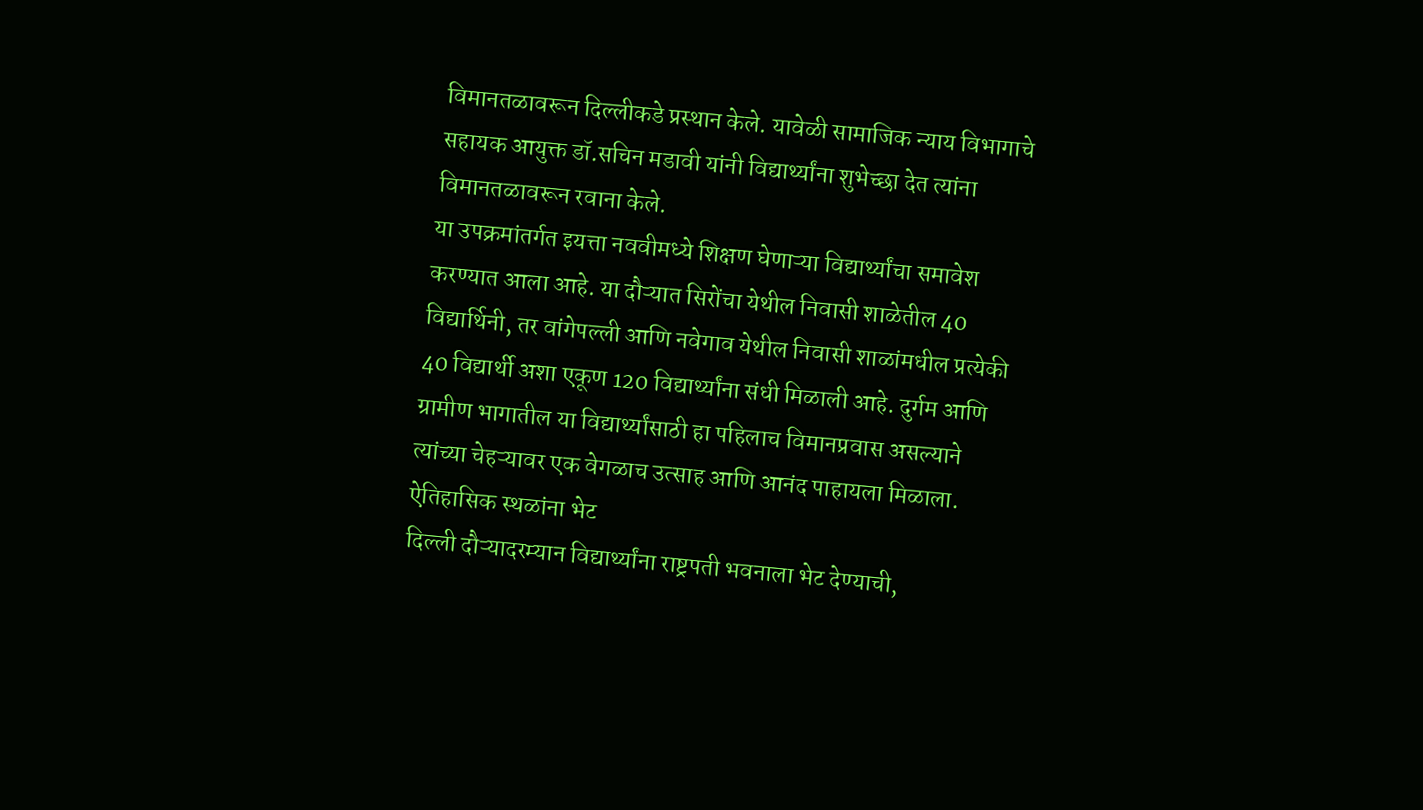विमानतळावरून दिल्लीकडे प्रस्थान केले. यावेळी सामाजिक न्याय विभागाचे सहायक आयुक्त डॉ.सचिन मडावी यांनी विद्यार्थ्यांना शुभेच्छा देत त्यांना विमानतळावरून रवाना केले.
या उपक्रमांतर्गत इयत्ता नववीमध्ये शिक्षण घेणाऱ्या विद्यार्थ्यांचा समावेश करण्यात आला आहे. या दौऱ्यात सिरोंचा येथील निवासी शाळेतील 40 विद्यार्थिनी, तर वांगेपल्ली आणि नवेगाव येथील निवासी शाळांमधील प्रत्येकी 40 विद्यार्थी अशा एकूण 120 विद्यार्थ्यांना संधी मिळाली आहे. दुर्गम आणि ग्रामीण भागातील या विद्यार्थ्यांसाठी हा पहिलाच विमानप्रवास असल्याने त्यांच्या चेहऱ्यावर एक वेगळाच उत्साह आणि आनंद पाहायला मिळाला.
ऐतिहासिक स्थळांना भेट
दिल्ली दौऱ्यादरम्यान विद्यार्थ्यांना राष्ट्रपती भवनाला भेट देण्याची,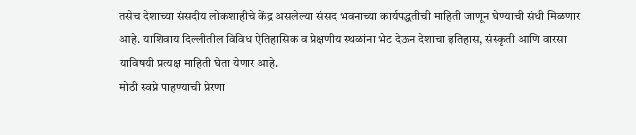तसेच देशाच्या संसदीय लोकशाहीचे केंद्र असलेल्या संसद भवनाच्या कार्यपद्धतीची माहिती जाणून घेण्याची संधी मिळणार आहे. याशिवाय दिल्लीतील विविध ऐतिहासिक व प्रेक्षणीय स्थळांना भेट देऊन देशाचा इतिहास, संस्कृती आणि वारसा याविषयी प्रत्यक्ष माहिती घेता येणार आहे.
मोठी स्वप्ने पाहण्याची प्रेरणा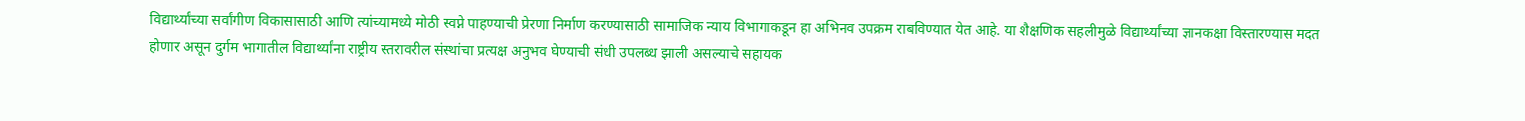विद्यार्थ्यांच्या सर्वांगीण विकासासाठी आणि त्यांच्यामध्ये मोठी स्वप्ने पाहण्याची प्रेरणा निर्माण करण्यासाठी सामाजिक न्याय विभागाकडून हा अभिनव उपक्रम राबविण्यात येत आहे. या शैक्षणिक सहलीमुळे विद्यार्थ्यांच्या ज्ञानकक्षा विस्तारण्यास मदत होणार असून दुर्गम भागातील विद्यार्थ्यांना राष्ट्रीय स्तरावरील संस्थांचा प्रत्यक्ष अनुभव घेण्याची संधी उपलब्ध झाली असल्याचे सहायक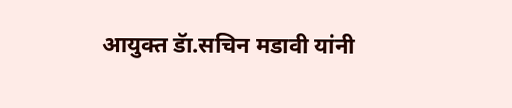आयुक्त डॅा.सचिन मडावी यांनी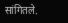सांगितले.